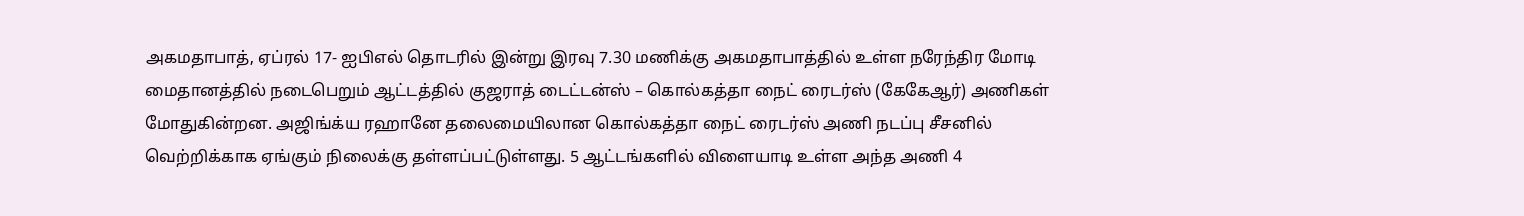அகமதாபாத், ஏப்ரல் 17- ஐபிஎல் தொடரில் இன்று இரவு 7.30 மணிக்கு அகமதாபாத்தில் உள்ள நரேந்திர மோடி மைதானத்தில் நடைபெறும் ஆட்டத்தில் குஜராத் டைட்டன்ஸ் – கொல்கத்தா நைட் ரைடர்ஸ் (கேகேஆர்) அணிகள் மோதுகின்றன. அஜிங்க்ய ரஹானே தலைமையிலான கொல்கத்தா நைட் ரைடர்ஸ் அணி நடப்பு சீசனில் வெற்றிக்காக ஏங்கும் நிலைக்கு தள்ளப்பட்டுள்ளது. 5 ஆட்டங்களில் விளையாடி உள்ள அந்த அணி 4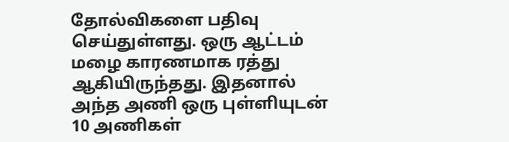தோல்விகளை பதிவு செய்துள்ளது. ஒரு ஆட்டம் மழை காரணமாக ரத்து ஆகியிருந்தது. இதனால் அந்த அணி ஒரு புள்ளியுடன் 10 அணிகள்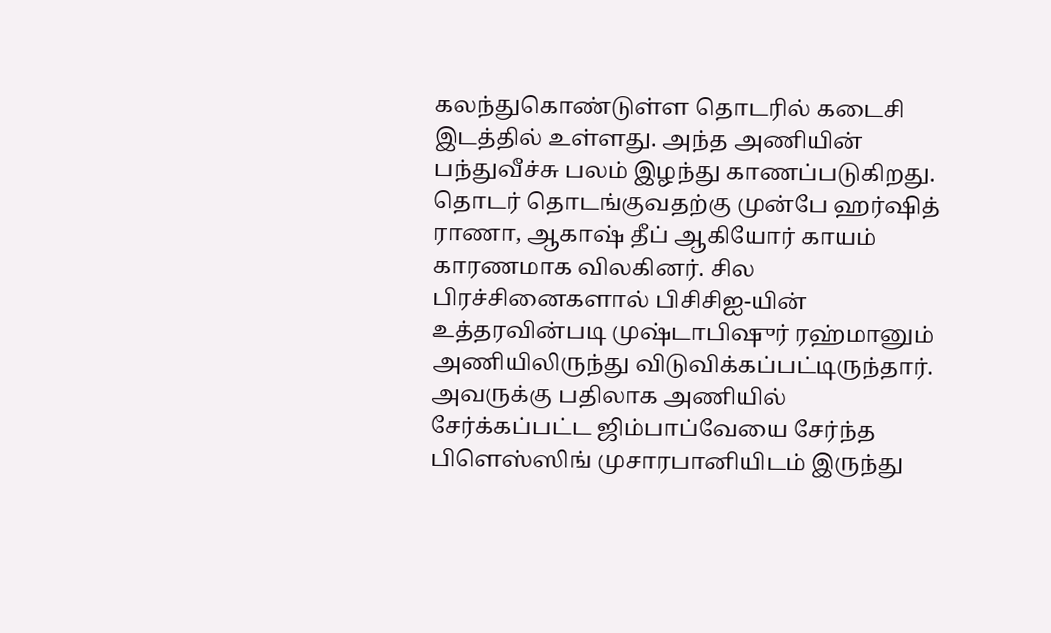கலந்துகொண்டுள்ள தொடரில் கடைசி இடத்தில் உள்ளது. அந்த அணியின் பந்துவீச்சு பலம் இழந்து காணப்படுகிறது. தொடர் தொடங்குவதற்கு முன்பே ஹர்ஷித் ராணா, ஆகாஷ் தீப் ஆகியோர் காயம் காரணமாக விலகினர். சில பிரச்சினைகளால் பிசிசிஐ-யின் உத்தரவின்படி முஷ்டாபிஷுர் ரஹ்மானும் அணியிலிருந்து விடுவிக்கப்பட்டிருந்தார். அவருக்கு பதிலாக அணியில் சேர்க்கப்பட்ட ஜிம்பாப்வேயை சேர்ந்த பிளெஸ்ஸிங் முசாரபானியிடம் இருந்து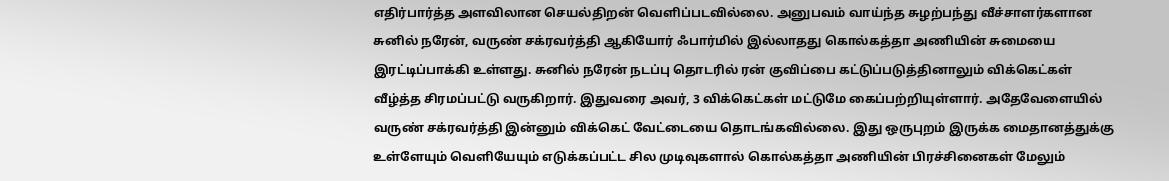எதிர்பார்த்த அளவிலான செயல்திறன் வெளிப்படவில்லை. அனுபவம் வாய்ந்த சுழற்பந்து வீச்சாளர்களான சுனில் நரேன், வருண் சக்ரவர்த்தி ஆகியோர் ஃபார்மில் இல்லாதது கொல்கத்தா அணியின் சுமையை இரட்டிப்பாக்கி உள்ளது. சுனில் நரேன் நடப்பு தொடரில் ரன் குவிப்பை கட்டுப்படுத்தினாலும் விக்கெட்கள் வீழ்த்த சிரமப்பட்டு வருகிறார். இதுவரை அவர், 3 விக்கெட்கள் மட்டுமே கைப்பற்றியுள்ளார். அதேவேளையில் வருண் சக்ரவர்த்தி இன்னும் விக்கெட் வேட்டையை தொடங்கவில்லை. இது ஒருபுறம் இருக்க மைதானத்துக்கு உள்ளேயும் வெளியேயும் எடுக்கப்பட்ட சில முடிவுகளால் கொல்கத்தா அணியின் பிரச்சினைகள் மேலும்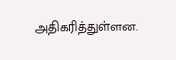அதிகரித்துள்ளன.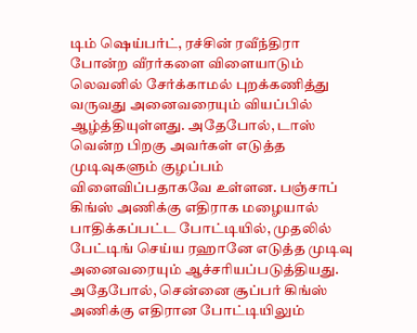டிம் ஷெய்பர்ட், ரச்சின் ரவீந்திரா போன்ற வீரர்களை விளையாடும் லெவனில் சேர்க்காமல் புறக்கணித்து வருவது அனைவரையும் வியப்பில் ஆழ்த்தியுள்ளது. அதேபோல், டாஸ் வென்ற பிறகு அவர்கள் எடுத்த முடிவுகளும் குழப்பம் விளைவிப்பதாகவே உள்ளன. பஞ்சாப் கிங்ஸ் அணிக்கு எதிராக மழையால் பாதிக்கப்பட்ட போட்டியில், முதலில் பேட்டிங் செய்ய ரஹானே எடுத்த முடிவு அனைவரையும் ஆச்சரியப்படுத்தியது. அதேபோல், சென்னை சூப்பர் கிங்ஸ் அணிக்கு எதிரான போட்டியிலும்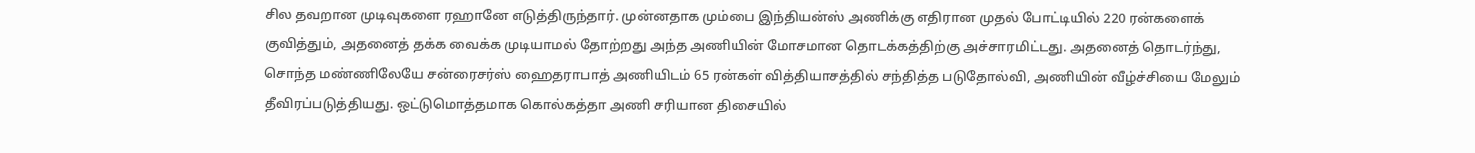சில தவறான முடிவுகளை ரஹானே எடுத்திருந்தார். முன்னதாக மும்பை இந்தியன்ஸ் அணிக்கு எதிரான முதல் போட்டியில் 220 ரன்களைக் குவித்தும், அதனைத் தக்க வைக்க முடியாமல் தோற்றது அந்த அணியின் மோசமான தொடக்கத்திற்கு அச்சாரமிட்டது. அதனைத் தொடர்ந்து, சொந்த மண்ணிலேயே சன்ரைசர்ஸ் ஹைதராபாத் அணியிடம் 65 ரன்கள் வித்தியாசத்தில் சந்தித்த படுதோல்வி, அணியின் வீழ்ச்சியை மேலும் தீவிரப்படுத்தியது. ஒட்டுமொத்தமாக கொல்கத்தா அணி சரியான திசையில்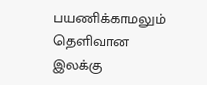பயணிக்காமலும் தெளிவான இலக்கு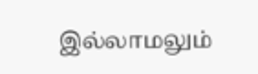இல்லாமலும்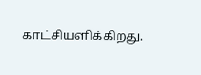காட்சியளிக்கிறது.